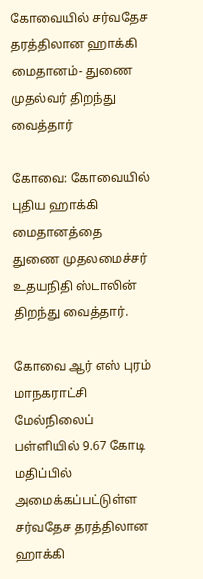கோவையில் சர்வதேச தரத்திலான ஹாக்கி மைதானம்- துணை முதல்வர் திறந்து வைத்தார்

கோவை: கோவையில் புதிய ஹாக்கி மைதானத்தை துணை முதலமைச்சர் உதயநிதி ஸ்டாலின் திறந்து வைத்தார்.

கோவை ஆர் எஸ் புரம் மாநகராட்சி மேல்நிலைப் பள்ளியில் 9.67 கோடி மதிப்பில் அமைக்கப்பட்டுள்ள சர்வதேச தரத்திலான ஹாக்கி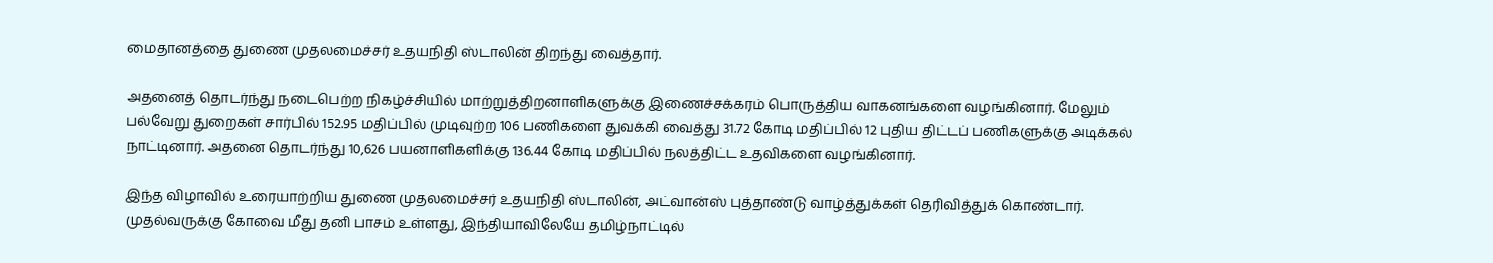மைதானத்தை துணை முதலமைச்சர் உதயநிதி ஸ்டாலின் திறந்து வைத்தார்.

அதனைத் தொடர்ந்து நடைபெற்ற நிகழ்ச்சியில் மாற்றுத்திறனாளிகளுக்கு இணைச்சக்கரம் பொருத்திய வாகனங்களை வழங்கினார். மேலும் பல்வேறு துறைகள் சார்பில் 152.95 மதிப்பில் முடிவுற்ற 106 பணிகளை துவக்கி வைத்து 31.72 கோடி மதிப்பில் 12 புதிய திட்டப் பணிகளுக்கு அடிக்கல் நாட்டினார். அதனை தொடர்ந்து 10,626 பயனாளிகளிக்கு 136.44 கோடி மதிப்பில் நலத்திட்ட உதவிகளை வழங்கினார்.

இந்த விழாவில் உரையாற்றிய துணை முதலமைச்சர் உதயநிதி ஸ்டாலின், அட்வான்ஸ் புத்தாண்டு வாழ்த்துக்கள் தெரிவித்துக் கொண்டார். முதல்வருக்கு கோவை மீது தனி பாசம் உள்ளது, இந்தியாவிலேயே தமிழ்நாட்டில்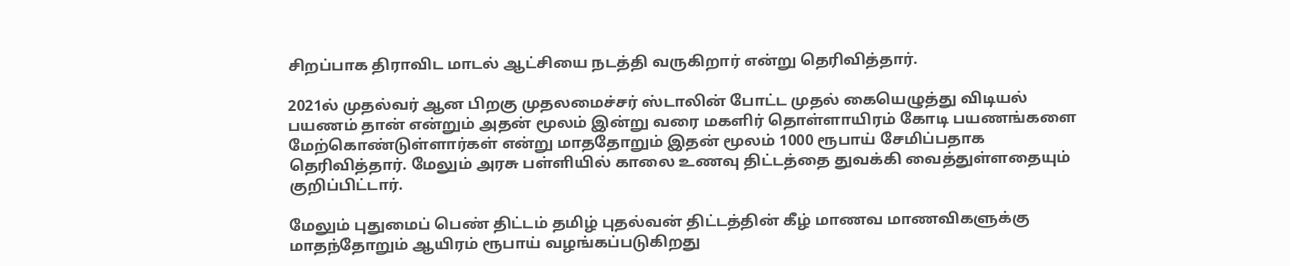சிறப்பாக திராவிட மாடல் ஆட்சியை நடத்தி வருகிறார் என்று தெரிவித்தார்.

2021ல் முதல்வர் ஆன பிறகு முதலமைச்சர் ஸ்டாலின் போட்ட முதல் கையெழுத்து விடியல் பயணம் தான் என்றும் அதன் மூலம் இன்று வரை மகளிர் தொள்ளாயிரம் கோடி பயணங்களை மேற்கொண்டுள்ளார்கள் என்று மாததோறும் இதன் மூலம் 1000 ரூபாய் சேமிப்பதாக தெரிவித்தார். மேலும் அரசு பள்ளியில் காலை உணவு திட்டத்தை துவக்கி வைத்துள்ளதையும் குறிப்பிட்டார்.

மேலும் புதுமைப் பெண் திட்டம் தமிழ் புதல்வன் திட்டத்தின் கீழ் மாணவ மாணவிகளுக்கு மாதந்தோறும் ஆயிரம் ரூபாய் வழங்கப்படுகிறது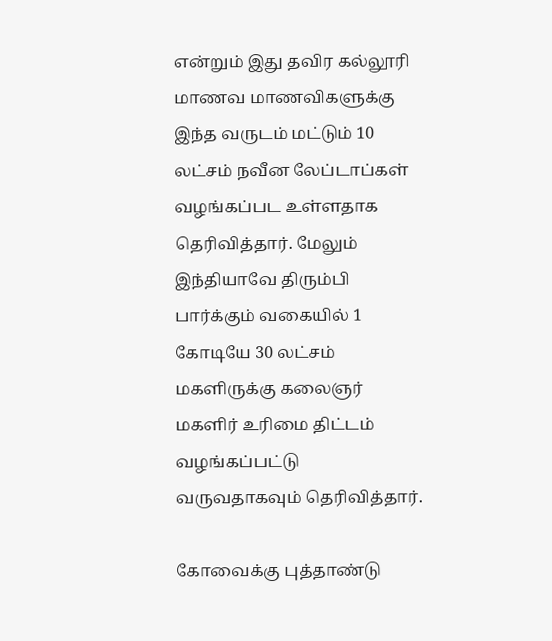என்றும் இது தவிர கல்லூரி மாணவ மாணவிகளுக்கு இந்த வருடம் மட்டும் 10 லட்சம் நவீன லேப்டாப்கள் வழங்கப்பட உள்ளதாக தெரிவித்தார். மேலும் இந்தியாவே திரும்பி பார்க்கும் வகையில் 1 கோடியே 30 லட்சம் மகளிருக்கு கலைஞர் மகளிர் உரிமை திட்டம் வழங்கப்பட்டு வருவதாகவும் தெரிவித்தார்.

கோவைக்கு புத்தாண்டு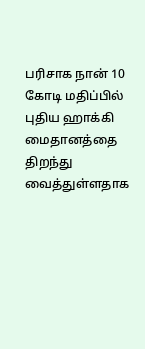பரிசாக நான் 10 கோடி மதிப்பில் புதிய ஹாக்கி மைதானத்தை திறந்து வைத்துள்ளதாக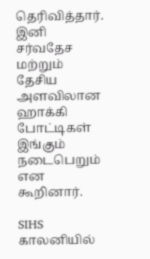தெரிவித்தார். இனி சர்வதேச மற்றும் தேசிய அளவிலான ஹாக்கி போட்டிகள் இங்கும் நடைபெறும் என கூறினார்.

SIHS காலனியில்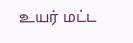உயர் மட்ட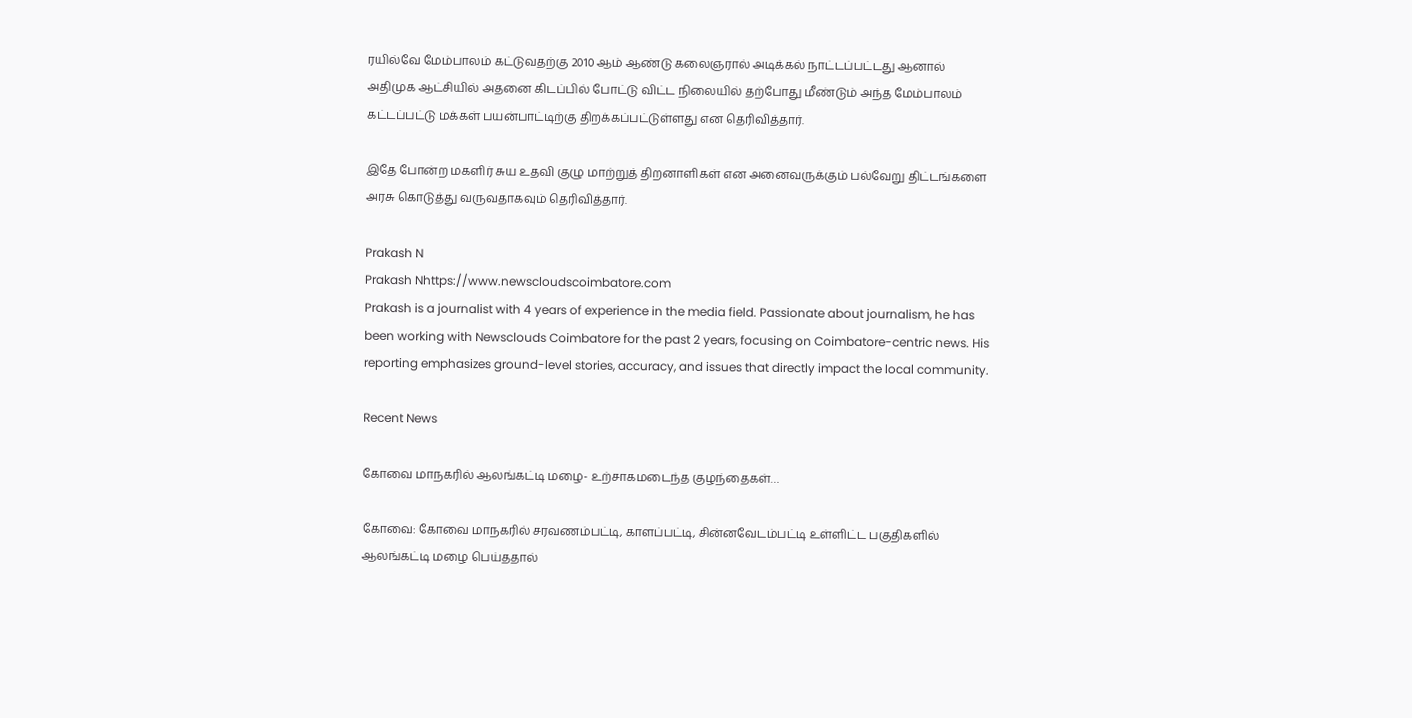ரயில்வே மேம்பாலம் கட்டுவதற்கு 2010 ஆம் ஆண்டு கலைஞரால் அடிக்கல் நாட்டப்பட்டது ஆனால் அதிமுக ஆட்சியில் அதனை கிடப்பில் போட்டு விட்ட நிலையில் தற்போது மீண்டும் அந்த மேம்பாலம் கட்டப்பட்டு மக்கள் பயன்பாட்டிற்கு திறக்கப்பட்டுள்ளது என தெரிவித்தார்.

இதே போன்ற மகளிர் சுய உதவி குழு மாற்றுத் திறனாளிகள் என அனைவருக்கும் பல்வேறு திட்டங்களை அரசு கொடுத்து வருவதாகவும் தெரிவித்தார்.

Prakash N
Prakash Nhttps://www.newscloudscoimbatore.com
Prakash is a journalist with 4 years of experience in the media field. Passionate about journalism, he has been working with Newsclouds Coimbatore for the past 2 years, focusing on Coimbatore-centric news. His reporting emphasizes ground-level stories, accuracy, and issues that directly impact the local community.

Recent News

கோவை மாநகரில் ஆலங்கட்டி மழை- உற்சாகமடைந்த குழந்தைகள்…

கோவை: கோவை மாநகரில் சரவணம்பட்டி, காளப்பட்டி, சின்னவேடம்பட்டி உள்ளிட்ட பகுதிகளில் ஆலங்கட்டி மழை பெய்ததால்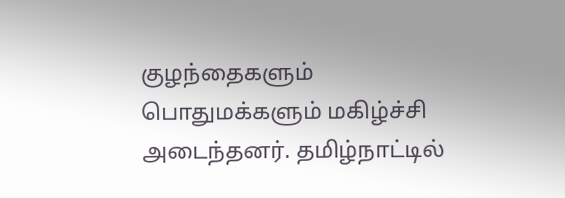குழந்தைகளும் பொதுமக்களும் மகிழ்ச்சி அடைந்தனர். தமிழ்நாட்டில்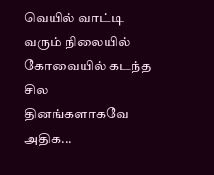வெயில் வாட்டி வரும் நிலையில் கோவையில் கடந்த சில தினங்களாகவே அதிக...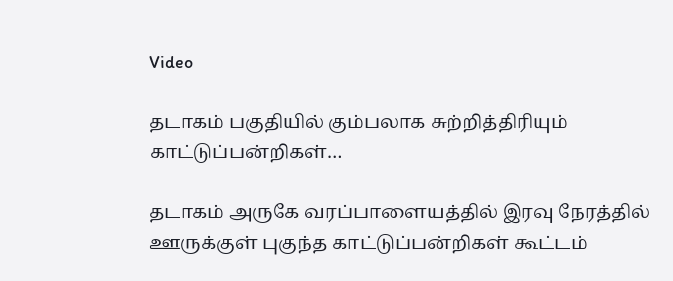Video

தடாகம் பகுதியில் கும்பலாக சுற்றித்திரியும் காட்டுப்பன்றிகள்…

தடாகம் அருகே வரப்பாளையத்தில் இரவு நேரத்தில் ஊருக்குள் புகுந்த காட்டுப்பன்றிகள் கூட்டம்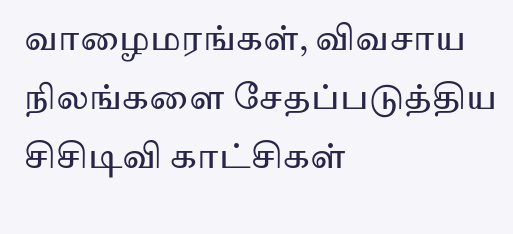வாழைமரங்கள், விவசாய நிலங்களை சேதப்படுத்திய சிசிடிவி காட்சிகள்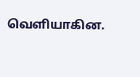வெளியாகின.